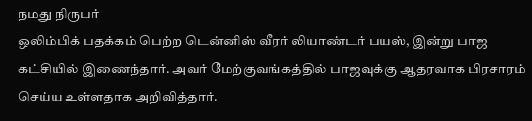நமது நிருபர்
ஒலிம்பிக் பதக்கம் பெற்ற டென்னிஸ் வீரர் லியாண்டர் பயஸ், இன்று பாஜ கட்சியில் இணைந்தார். அவர் மேற்குவங்கத்தில் பாஜவுக்கு ஆதரவாக பிரசாரம் செய்ய உள்ளதாக அறிவித்தார்.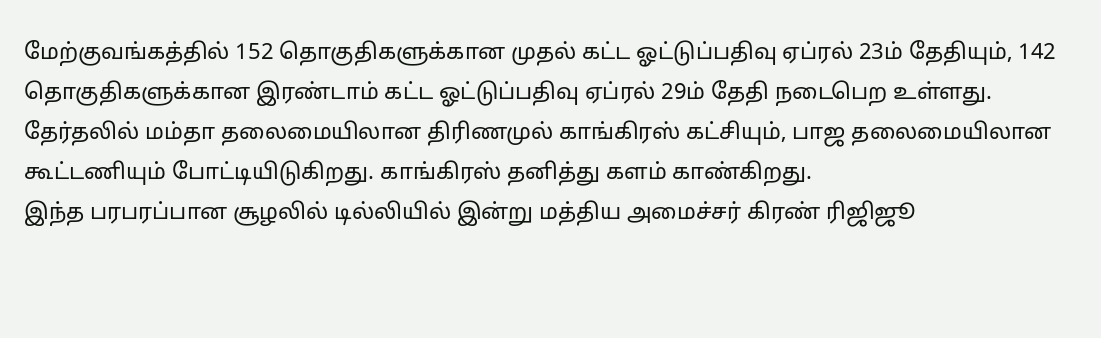மேற்குவங்கத்தில் 152 தொகுதிகளுக்கான முதல் கட்ட ஓட்டுப்பதிவு ஏப்ரல் 23ம் தேதியும், 142 தொகுதிகளுக்கான இரண்டாம் கட்ட ஓட்டுப்பதிவு ஏப்ரல் 29ம் தேதி நடைபெற உள்ளது. தேர்தலில் மம்தா தலைமையிலான திரிணமுல் காங்கிரஸ் கட்சியும், பாஜ தலைமையிலான கூட்டணியும் போட்டியிடுகிறது. காங்கிரஸ் தனித்து களம் காண்கிறது.
இந்த பரபரப்பான சூழலில் டில்லியில் இன்று மத்திய அமைச்சர் கிரண் ரிஜிஜூ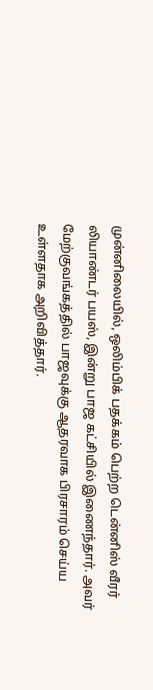முன்னிலையில், ஒலிம்பிக் பதக்கம் பெற்ற டென்னிஸ் வீரர் லியாண்டர் பயஸ், இன்று பாஜ கட்சியில் இணைந்தார். அவர் மேற்குவங்கத்தில் பாஜவுக்கு ஆதரவாக பிரசாரம் செய்ய உள்ளதாக அறிவித்தார்.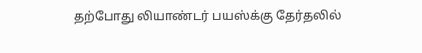தற்போது லியாண்டர் பயஸ்க்கு தேர்தலில்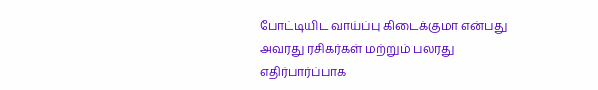போட்டியிட வாய்ப்பு கிடைக்குமா என்பது அவரது ரசிகர்கள் மற்றும் பலரது எதிர்பார்ப்பாக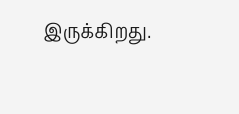இருக்கிறது.